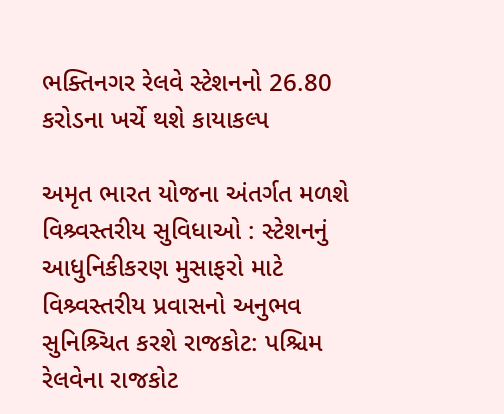ભક્તિનગર રેલવે સ્ટેશનનો 26.80 કરોડના ખર્ચે થશે કાયાકલ્પ

અમૃત ભારત યોજના અંતર્ગત મળશે વિશ્ર્વસ્તરીય સુવિધાઓ : સ્ટેશનનું આધુનિકીકરણ મુસાફરો માટે વિશ્ર્વસ્તરીય પ્રવાસનો અનુભવ સુનિશ્ર્ચિત કરશે રાજકોટ: પશ્ચિમ રેલવેના રાજકોટ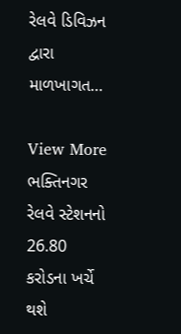રેલવે ડિવિઝન દ્વારા માળખાગત…

View More ભક્તિનગર રેલવે સ્ટેશનનો 26.80 કરોડના ખર્ચે થશે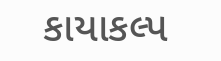કાયાકલ્પ